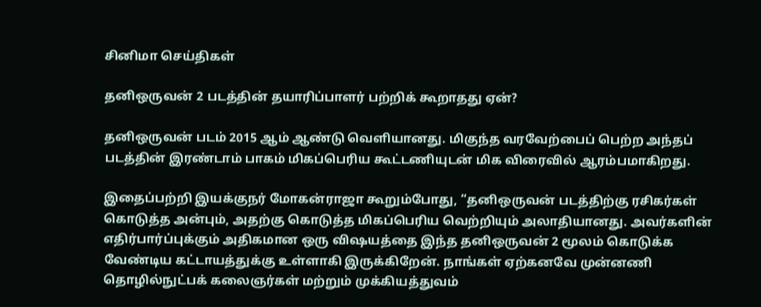சினிமா செய்திகள்

தனிஒருவன் 2 படத்தின் தயாரிப்பாளர் பற்றிக் கூறாதது ஏன்?

தனிஒருவன் படம் 2015 ஆம் ஆண்டு வெளியானது. மிகுந்த வரவேற்பைப் பெற்ற அந்தப் படத்தின் இரண்டாம் பாகம் மிகப்பெரிய கூட்டணியுடன் மிக விரைவில் ஆரம்பமாகிறது.

இதைப்பற்றி இயக்குநர் மோகன்ராஜா கூறும்போது, “தனிஒருவன் படத்திற்கு ரசிகர்கள் கொடுத்த அன்பும், அதற்கு கொடுத்த மிகப்பெரிய வெற்றியும் அலாதியானது. அவர்களின் எதிர்பார்ப்புக்கும் அதிகமான ஒரு விஷயத்தை இந்த தனிஒருவன் 2 மூலம் கொடுக்க வேண்டிய கட்டாயத்துக்கு உள்ளாகி இருக்கிறேன். நாங்கள் ஏற்கனவே முன்னணி தொழில்நுட்பக் கலைஞர்கள் மற்றும் முக்கியத்துவம்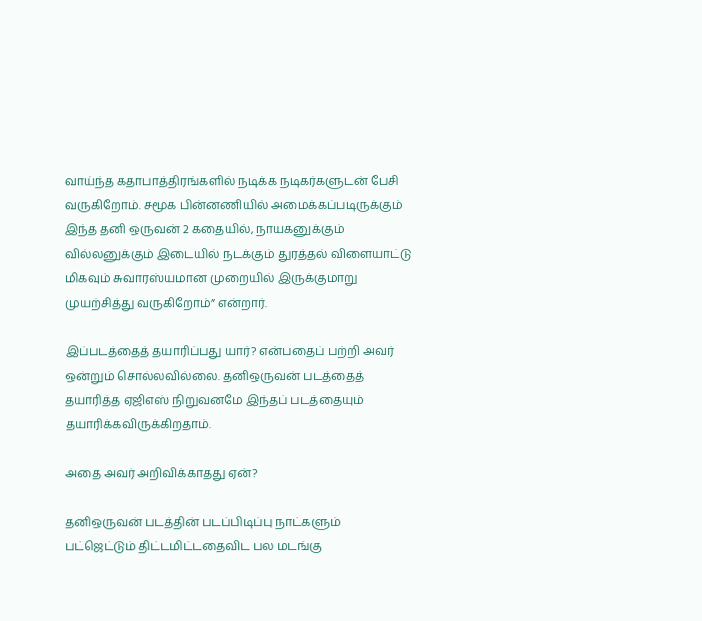வாய்ந்த கதாபாத்திரங்களில் நடிக்க நடிகர்களுடன் பேசி வருகிறோம். சமூக பின்னணியில் அமைக்கப்படிருக்கும் இந்த தனி ஒருவன் 2 கதையில், நாயகனுக்கும் வில்லனுக்கும் இடையில் நடக்கும் துரத்தல் விளையாட்டு மிகவும் சுவாரஸ்யமான முறையில் இருக்குமாறு முயற்சித்து வருகிறோம்” என்றார்.

இப்படத்தைத் தயாரிப்பது யார்? என்பதைப் பற்றி அவர் ஒன்றும் சொல்லவில்லை. தனிஒருவன் படத்தைத் தயாரித்த ஏஜிஎஸ் நிறுவனமே இந்தப் படத்தையும் தயாரிக்கவிருக்கிறதாம்.

அதை அவர் அறிவிக்காதது ஏன்?

தனிஒருவன் படத்தின் படப்பிடிப்பு நாட்களும் பட்ஜெட்டும் திட்டமிட்டதைவிட பல மடங்கு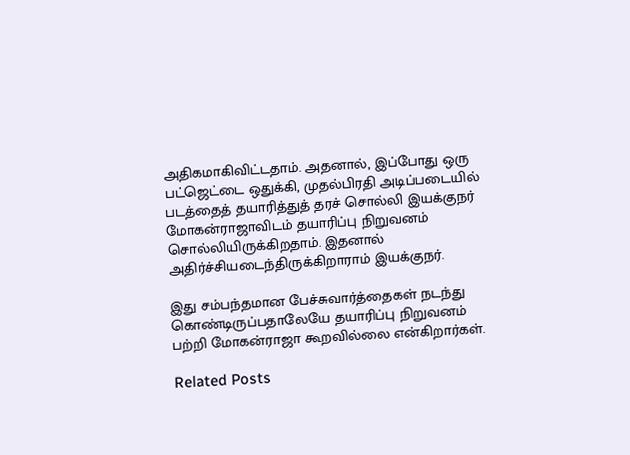அதிகமாகிவிட்டதாம். அதனால், இப்போது ஒரு பட்ஜெட்டை ஒதுக்கி, முதல்பிரதி அடிப்படையில் படத்தைத் தயாரித்துத் தரச் சொல்லி இயக்குநர் மோகன்ராஜாவிடம் தயாரிப்பு நிறுவனம் சொல்லியிருக்கிறதாம். இதனால் அதிர்ச்சியடைந்திருக்கிறாராம் இயக்குநர்.

இது சம்பந்தமான பேச்சுவார்த்தைகள் நடந்து கொண்டிருப்பதாலேயே தயாரிப்பு நிறுவனம் பற்றி மோகன்ராஜா கூறவில்லை என்கிறார்கள்.

Related Posts